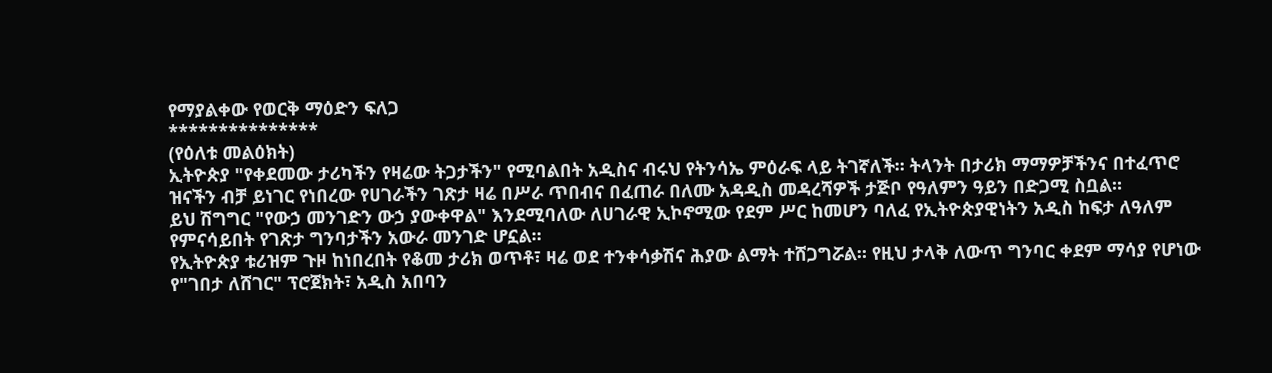የማያልቀው የወርቅ ማዕድን ፍለጋ
***************
(የዕለቱ መልዕክት)
ኢትዮጵያ "የቀደመው ታሪካችን የዛሬው ትጋታችን" የሚባልበት አዲስና ብሩህ የትንሳኤ ምዕራፍ ላይ ትገኛለች። ትላንት በታሪክ ማማዎቻችንና በተፈጥሮ ዝናችን ብቻ ይነገር የነበረው የሀገራችን ገጽታ ዛሬ በሥራ ጥበብና በፈጠራ በለሙ አዳዲስ መዳረሻዎች ታጅቦ የዓለምን ዓይን በድጋሚ ስቧል።
ይህ ሽግግር "የውኃ መንገድን ውኃ ያውቀዋል" እንደሚባለው ለሀገራዊ ኢኮኖሚው የደም ሥር ከመሆን ባለፈ የኢትዮጵያዊነትን አዲስ ከፍታ ለዓለም የምናሳይበት የገጽታ ግንባታችን አውራ መንገድ ሆኗል።
የኢትዮጵያ ቱሪዝም ጉዞ ከነበረበት የቆመ ታሪክ ወጥቶ፣ ዛሬ ወደ ተንቀሳቃሽና ሕያው ልማት ተሸጋግሯል። የዚህ ታላቅ ለውጥ ግንባር ቀደም ማሳያ የሆነው የ"ገበታ ለሸገር" ፕሮጀክት፣ አዲስ አበባን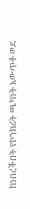ከነበረችበት የኮንክሪት ጫካነት አውጥቶ ወደ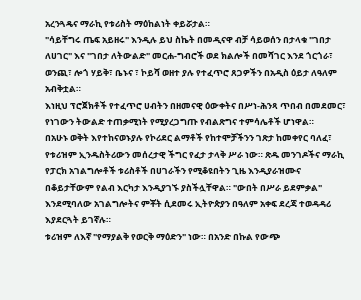አረንጓዴና ማራኪ የቱሪስት ማዕከልነት ቀይሯታል።
"ሳይቸግሩ ጤፍ አይዘሩ" እንዲሉ ይህ ስኬት በመዲናዋ ብቻ ሳይወሰን በታላቁ "ገበታ ለሀገር" እና "ገበታ ለትውልድ" መርሐ-ግብሮች ወደ ክልሎች በመሻገር እንደ ጎርጎራ፣ ወንጪ፣ ሎጎ ሃይቅ፣ ቤኑና ፣ ኮይሻ ወዘተ ያሉ የተፈጥሮ ጸጋዎችን በአዲስ ዕይታ ለዓለም አብቅቷል።
እነዚህ ፕሮጀክቶች የተፈጥሮ ሀብትን በዘመናዊ ዕውቀትና በሥነ-ሕንጻ ጥበብ በመደመር፣ የነገውን ትውልድ ተጠቃሚነት የሚያረጋግጡ የብልጽግና ተምሳሌቶች ሆነዋል።
በአሁኑ ወቅት እየተከናወኑያሉ የኮሪደር ልማቶች የከተሞቻችንን ገጽታ ከመቀየር ባለፈ፣ የቱሪዝም ኢንዱስትሪውን መሰረታዊ ችግር የፈታ ታላቅ ሥራ ነው። ጽዱ መንገዶችና ማራኪ የፓርክ አገልግሎቶች ቱሪስቶች በሀገራችን የሚቆዩበትን ጊዜ እንዲያራዝሙና በቆይታቸውም የልብ እርካታ እንዲያገኙ ያስችሏቸዋል። "ውበት በሥራ ይደምቃል" እንደሚባለው አገልግሎትና ምቾት ሲደመሩ ኢትዮጵያን በዓለም አቀፍ ደረጃ ተወዳዳሪ እያደርጓት ይገኛሉ።
ቱሪዝም ለእኛ "የማያልቅ የወርቅ ማዕድን" ነው። በአንድ በኩል የውጭ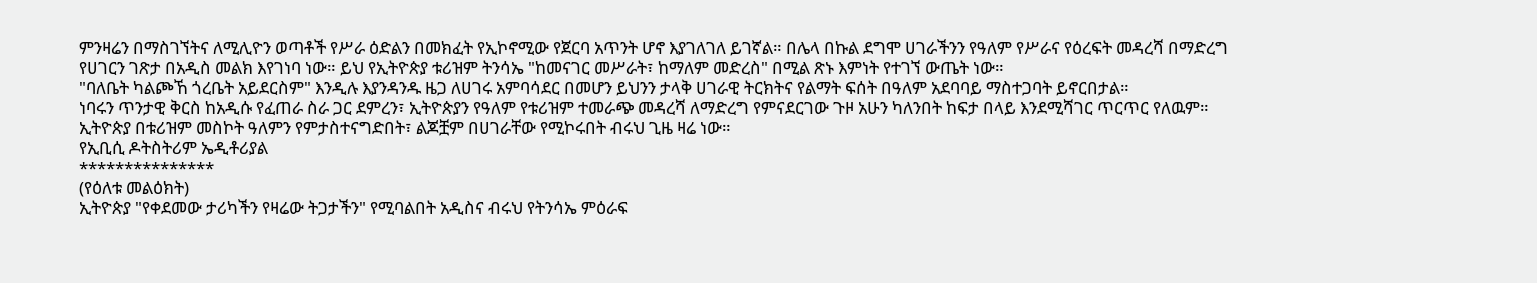ምንዛሬን በማስገኘትና ለሚሊዮን ወጣቶች የሥራ ዕድልን በመክፈት የኢኮኖሚው የጀርባ አጥንት ሆኖ እያገለገለ ይገኛል። በሌላ በኩል ደግሞ ሀገራችንን የዓለም የሥራና የዕረፍት መዳረሻ በማድረግ የሀገርን ገጽታ በአዲስ መልክ እየገነባ ነው። ይህ የኢትዮጵያ ቱሪዝም ትንሳኤ "ከመናገር መሥራት፣ ከማለም መድረስ" በሚል ጽኑ እምነት የተገኘ ውጤት ነው።
"ባለቤት ካልጮኸ ጎረቤት አይደርስም" እንዲሉ እያንዳንዱ ዜጋ ለሀገሩ አምባሳደር በመሆን ይህንን ታላቅ ሀገራዊ ትርክትና የልማት ፍሰት በዓለም አደባባይ ማስተጋባት ይኖርበታል።
ነባሩን ጥንታዊ ቅርስ ከአዲሱ የፈጠራ ስራ ጋር ደምረን፣ ኢትዮጵያን የዓለም የቱሪዝም ተመራጭ መዳረሻ ለማድረግ የምናደርገው ጉዞ አሁን ካለንበት ከፍታ በላይ እንደሚሻገር ጥርጥር የለዉም።
ኢትዮጵያ በቱሪዝም መስኮት ዓለምን የምታስተናግድበት፣ ልጆቿም በሀገራቸው የሚኮሩበት ብሩህ ጊዜ ዛሬ ነው።
የኢቢሲ ዶትስትሪም ኤዲቶሪያል
***************
(የዕለቱ መልዕክት)
ኢትዮጵያ "የቀደመው ታሪካችን የዛሬው ትጋታችን" የሚባልበት አዲስና ብሩህ የትንሳኤ ምዕራፍ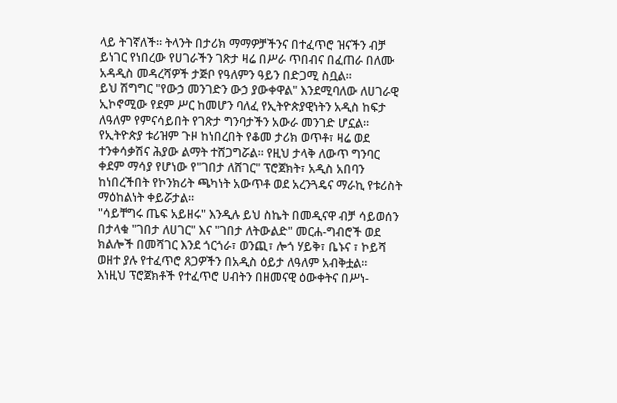ላይ ትገኛለች። ትላንት በታሪክ ማማዎቻችንና በተፈጥሮ ዝናችን ብቻ ይነገር የነበረው የሀገራችን ገጽታ ዛሬ በሥራ ጥበብና በፈጠራ በለሙ አዳዲስ መዳረሻዎች ታጅቦ የዓለምን ዓይን በድጋሚ ስቧል።
ይህ ሽግግር "የውኃ መንገድን ውኃ ያውቀዋል" እንደሚባለው ለሀገራዊ ኢኮኖሚው የደም ሥር ከመሆን ባለፈ የኢትዮጵያዊነትን አዲስ ከፍታ ለዓለም የምናሳይበት የገጽታ ግንባታችን አውራ መንገድ ሆኗል።
የኢትዮጵያ ቱሪዝም ጉዞ ከነበረበት የቆመ ታሪክ ወጥቶ፣ ዛሬ ወደ ተንቀሳቃሽና ሕያው ልማት ተሸጋግሯል። የዚህ ታላቅ ለውጥ ግንባር ቀደም ማሳያ የሆነው የ"ገበታ ለሸገር" ፕሮጀክት፣ አዲስ አበባን ከነበረችበት የኮንክሪት ጫካነት አውጥቶ ወደ አረንጓዴና ማራኪ የቱሪስት ማዕከልነት ቀይሯታል።
"ሳይቸግሩ ጤፍ አይዘሩ" እንዲሉ ይህ ስኬት በመዲናዋ ብቻ ሳይወሰን በታላቁ "ገበታ ለሀገር" እና "ገበታ ለትውልድ" መርሐ-ግብሮች ወደ ክልሎች በመሻገር እንደ ጎርጎራ፣ ወንጪ፣ ሎጎ ሃይቅ፣ ቤኑና ፣ ኮይሻ ወዘተ ያሉ የተፈጥሮ ጸጋዎችን በአዲስ ዕይታ ለዓለም አብቅቷል።
እነዚህ ፕሮጀክቶች የተፈጥሮ ሀብትን በዘመናዊ ዕውቀትና በሥነ-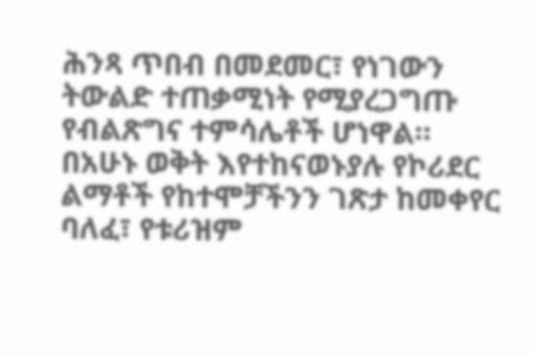ሕንጻ ጥበብ በመደመር፣ የነገውን ትውልድ ተጠቃሚነት የሚያረጋግጡ የብልጽግና ተምሳሌቶች ሆነዋል።
በአሁኑ ወቅት እየተከናወኑያሉ የኮሪደር ልማቶች የከተሞቻችንን ገጽታ ከመቀየር ባለፈ፣ የቱሪዝም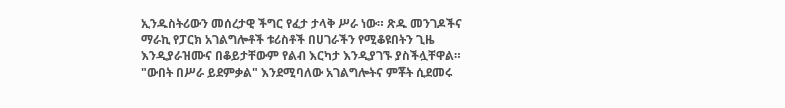ኢንዱስትሪውን መሰረታዊ ችግር የፈታ ታላቅ ሥራ ነው። ጽዱ መንገዶችና ማራኪ የፓርክ አገልግሎቶች ቱሪስቶች በሀገራችን የሚቆዩበትን ጊዜ እንዲያራዝሙና በቆይታቸውም የልብ እርካታ እንዲያገኙ ያስችሏቸዋል። "ውበት በሥራ ይደምቃል" እንደሚባለው አገልግሎትና ምቾት ሲደመሩ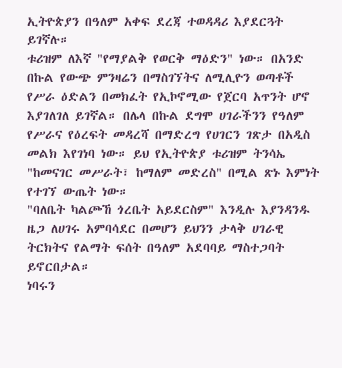ኢትዮጵያን በዓለም አቀፍ ደረጃ ተወዳዳሪ እያደርጓት ይገኛሉ።
ቱሪዝም ለእኛ "የማያልቅ የወርቅ ማዕድን" ነው። በአንድ በኩል የውጭ ምንዛሬን በማስገኘትና ለሚሊዮን ወጣቶች የሥራ ዕድልን በመክፈት የኢኮኖሚው የጀርባ አጥንት ሆኖ እያገለገለ ይገኛል። በሌላ በኩል ደግሞ ሀገራችንን የዓለም የሥራና የዕረፍት መዳረሻ በማድረግ የሀገርን ገጽታ በአዲስ መልክ እየገነባ ነው። ይህ የኢትዮጵያ ቱሪዝም ትንሳኤ "ከመናገር መሥራት፣ ከማለም መድረስ" በሚል ጽኑ እምነት የተገኘ ውጤት ነው።
"ባለቤት ካልጮኸ ጎረቤት አይደርስም" እንዲሉ እያንዳንዱ ዜጋ ለሀገሩ አምባሳደር በመሆን ይህንን ታላቅ ሀገራዊ ትርክትና የልማት ፍሰት በዓለም አደባባይ ማስተጋባት ይኖርበታል።
ነባሩን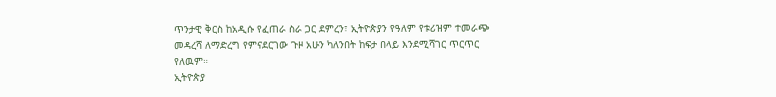ጥንታዊ ቅርስ ከአዲሱ የፈጠራ ስራ ጋር ደምረን፣ ኢትዮጵያን የዓለም የቱሪዝም ተመራጭ መዳረሻ ለማድረግ የምናደርገው ጉዞ አሁን ካለንበት ከፍታ በላይ እንደሚሻገር ጥርጥር የለዉም።
ኢትዮጵያ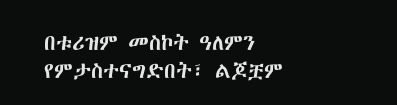በቱሪዝም መስኮት ዓለምን የምታስተናግድበት፣ ልጆቿም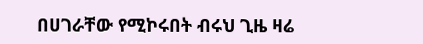በሀገራቸው የሚኮሩበት ብሩህ ጊዜ ዛሬ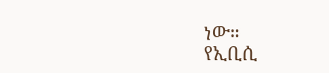ነው።
የኢቢሲ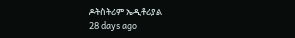ዶትስትሪም ኤዲቶሪያል
28 days ago